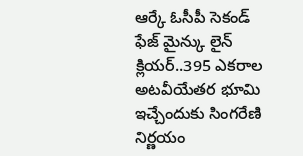ఆర్కే ఓసీపీ సెకండ్ ఫేజ్ మైన్కు లైన్ క్లియర్..395 ఎకరాల అటవీయేతర భూమి ఇచ్చేందుకు సింగరేణి నిర్ణయం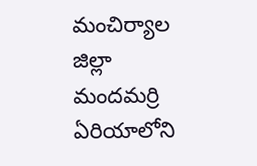మంచిర్యాల జిల్లా మందమర్రి ఏరియాలోని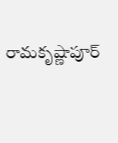రామకృష్ణాపూర్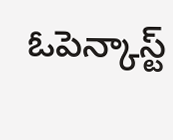ఓపెన్కాస్ట్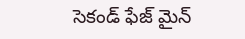సెకండ్ ఫేజ్ మైన్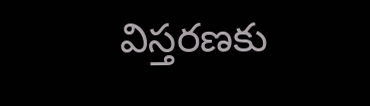విస్తరణకు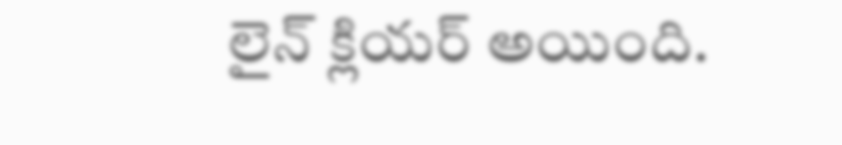లైన్ క్లియర్ అయింది.